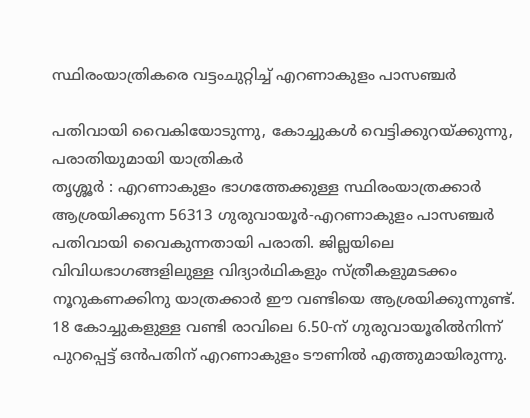സ്ഥിരംയാത്രികരെ വട്ടംചുറ്റിച്ച് എറണാകുളം പാസഞ്ചർ

പതിവായി വൈകിയോടുന്നു, കോച്ചുകൾ വെട്ടിക്കുറയ്ക്കുന്നു, പരാതിയുമായി യാത്രികർ
തൃശ്ശൂർ : എറണാകുളം ഭാഗത്തേക്കുള്ള സ്ഥിരംയാത്രക്കാർ ആശ്രയിക്കുന്ന 56313 ഗുരുവായൂർ-എറണാകുളം പാസഞ്ചർ പതിവായി വൈകുന്നതായി പരാതി. ജില്ലയിലെ വിവിധഭാഗങ്ങളിലുള്ള വിദ്യാർഥികളും സ്ത്രീകളുമടക്കം നൂറുകണക്കിനു യാത്രക്കാർ ഈ വണ്ടിയെ ആശ്രയിക്കുന്നുണ്ട്. 18 കോച്ചുകളുള്ള വണ്ടി രാവിലെ 6.50-ന് ഗുരുവായൂരിൽനിന്ന് പുറപ്പെട്ട് ഒൻപതിന് എറണാകുളം ടൗണിൽ എത്തുമായിരുന്നു.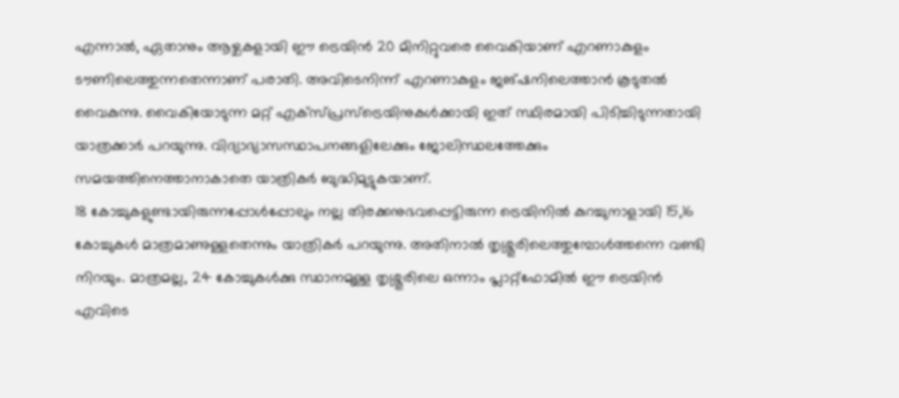എന്നാൽ, ഏതാനും ആഴ്ചകളായി ഈ ട്രെയിൻ 20 മിനിറ്റുവരെ വൈകിയാണ് എറണാകുളം ടൗണിലെത്തുന്നതെന്നാണ് പരാതി. അവിടെനിന്ന് എറണാകുളം ജങ്ഷനിലെത്താൻ കൂടുതൽ വൈകുന്നു. വൈകിയോടുന്ന മറ്റ് എക്സ്പ്രസ്ട്രെയിനുകൾക്കായി ഇത് സ്ഥിരമായി പിടിച്ചിടുന്നതായി യാത്രക്കാർ പറയുന്നു. വിദ്യാഭ്യാസസ്ഥാപനങ്ങളിലേക്കും ജോലിസ്ഥലത്തേക്കും സമയത്തിനെത്താനാകാതെ യാത്രികർ ബുദ്ധിമുട്ടുകയാണ്.
18 കോച്ചുകളുണ്ടായിരുന്നപ്പോൾപ്പോലും നല്ല തിരക്കനുഭവപ്പെട്ടിരുന്ന ട്രെയിനിൽ കുറച്ചുനാളായി 15,16 കോച്ചുകൾ മാത്രമാണുള്ളതെന്നും യാത്രികർ പറയുന്നു. അതിനാൽ തൃശ്ശൂരിലെത്തുമ്പോൾത്തന്നെ വണ്ടി നിറയും. മാത്രമല്ല, 24 കോച്ചുകൾക്കു സ്ഥാനമുള്ള തൃശ്ശൂരിലെ ഒന്നാം പ്ലാറ്റ്ഫോമിൽ ഈ ട്രെയിൻ എവിടെ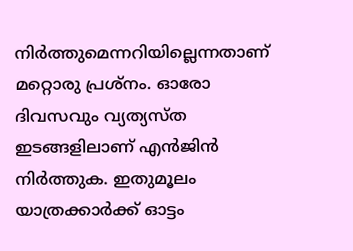നിർത്തുമെന്നറിയില്ലെന്നതാണ് മറ്റൊരു പ്രശ്നം. ഓരോ ദിവസവും വ്യത്യസ്ത ഇടങ്ങളിലാണ് എൻജിൻ നിർത്തുക. ഇതുമൂലം യാത്രക്കാർക്ക് ഓട്ടം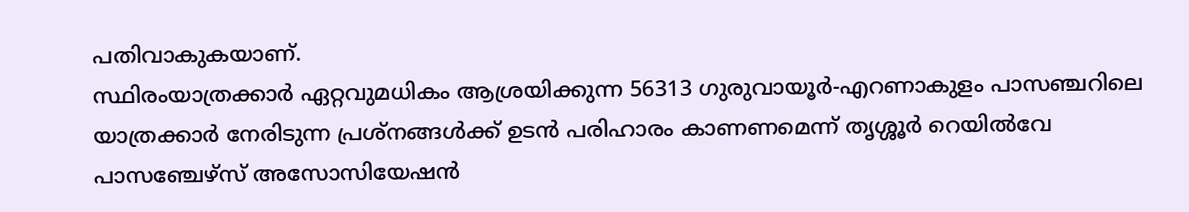പതിവാകുകയാണ്.
സ്ഥിരംയാത്രക്കാർ ഏറ്റവുമധികം ആശ്രയിക്കുന്ന 56313 ഗുരുവായൂർ-എറണാകുളം പാസഞ്ചറിലെ യാത്രക്കാർ നേരിടുന്ന പ്രശ്നങ്ങൾക്ക് ഉടൻ പരിഹാരം കാണണമെന്ന് തൃശ്ശൂർ റെയിൽവേ പാസഞ്ചേഴ്സ് അസോസിയേഷൻ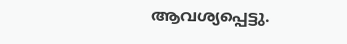ആവശ്യപ്പെട്ടു.